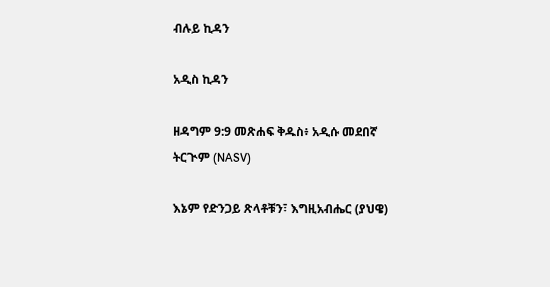ብሉይ ኪዳን

አዲስ ኪዳን

ዘዳግም 9:9 መጽሐፍ ቅዱስ፥ አዲሱ መደበኛ ትርጒም (NASV)

እኔም የድንጋይ ጽላቶቹን፣ እግዚአብሔር (ያህዌ)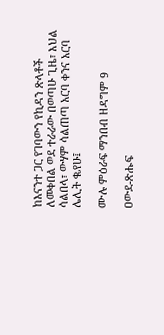ከእናንተ ጋር የገባውን የኪዳን ጽላቶች ለመቀበል ወደ ተራራው በወጣሁ ጊዜ፣ እህል ሳልበላ፣ ውሃም ሳልጠጣ አርባ ቀንና አርባ ሌሊት ቈየሁ፤

ሙሉ ምዕራፍ ማንበብ ዘዳግም 9

ዐውደ-ጽሑፍ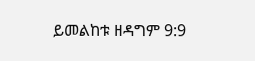ይመልከቱ ዘዳግም 9:9